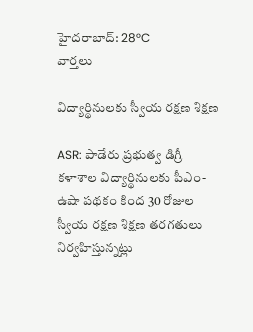హైదరాబాద్: 28°C
వార్తలు

విద్యార్థినులకు స్వీయ రక్షణ శిక్షణ

ASR: పాడేరు ప్రభుత్వ డిగ్రీ కళాశాల విద్యార్థినులకు పీఎం-ఉషా పథకం కింద 30 రోజుల స్వీయ రక్షణ శిక్షణ తరగతులు నిర్వహిస్తున్నట్లు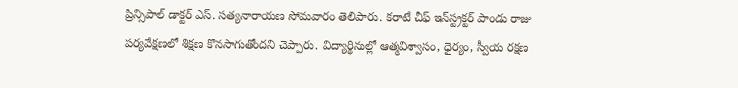ప్రిన్సిపాల్ డాక్టర్ ఎస్. సత్యనారాయణ సోమవారం తెలిపారు. కరాటే చీఫ్ ఇన్‌స్ట్రక్టర్ పాండు రాజు పర్యవేక్షణలో శిక్షణ కొనసాగుతోందని చెప్పారు. విద్యార్థినుల్లో ఆత్మవిశ్వాసం, ధైర్యం, స్వీయ రక్షణ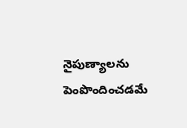నైపుణ్యాలను పెంపొందించడమే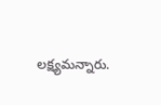లక్ష్యమన్నారు.